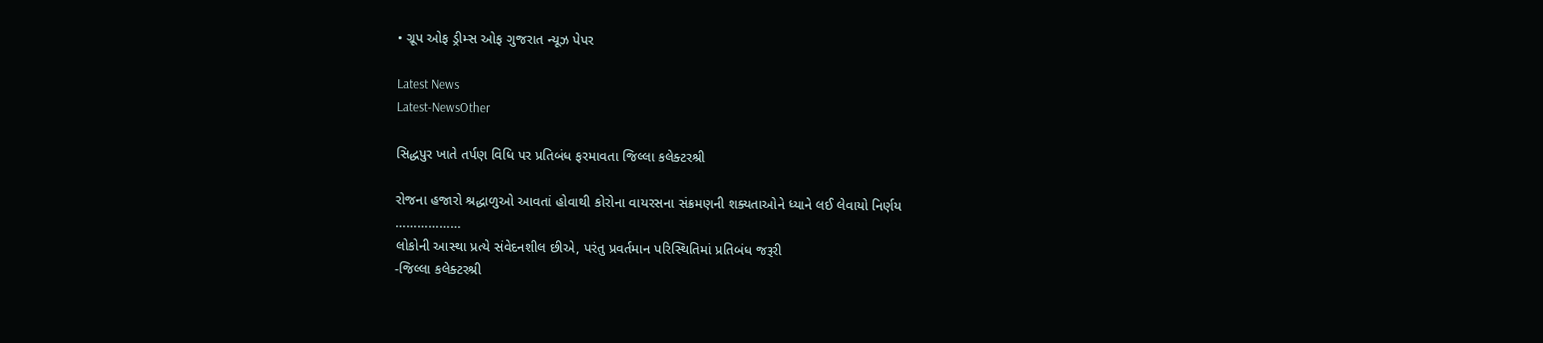• ગ્રૂપ ઓફ ડ્રીમ્સ ઓફ ગુજરાત ન્યૂઝ પેપર

Latest News
Latest-NewsOther

સિદ્ધપુર ખાતે તર્પણ વિધિ પર પ્રતિબંધ ફરમાવતા જિલ્લા કલેક્ટરશ્રી

રોજના હજારો શ્રદ્ધાળુઓ આવતાં હોવાથી કોરોના વાયરસના સંક્રમણની શક્યતાઓને ધ્યાને લઈ લેવાયો નિર્ણય
………………
લોકોની આસ્થા પ્રત્યે સંવેદનશીલ છીએ, પરંતુ પ્રવર્તમાન પરિસ્થિતિમાં પ્રતિબંધ જરૂરી
-જિલ્લા કલેક્ટરશ્રી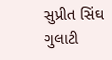સુપ્રીત સિંઘ ગુલાટી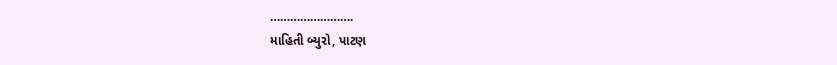…………………….
માહિતી બ્યુરો, પાટણ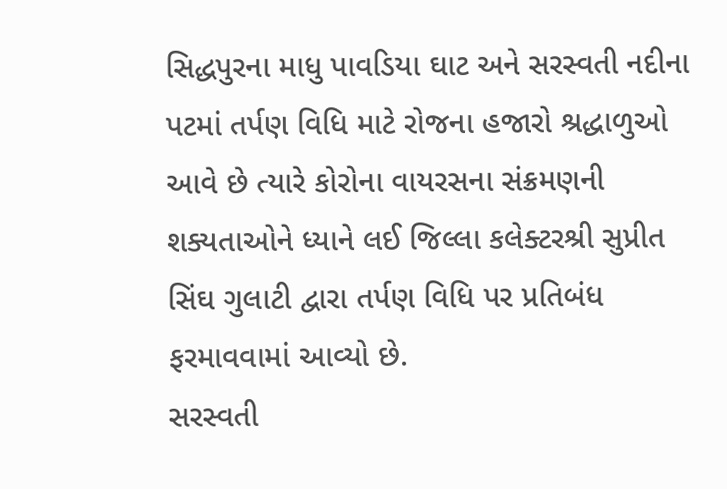સિદ્ધપુરના માધુ પાવડિયા ઘાટ અને સરસ્વતી નદીના પટમાં તર્પણ વિધિ માટે રોજના હજારો શ્રદ્ધાળુઓ આવે છે ત્યારે કોરોના વાયરસના સંક્રમણની શક્યતાઓને ધ્યાને લઈ જિલ્લા કલેક્ટરશ્રી સુપ્રીત સિંઘ ગુલાટી દ્વારા તર્પણ વિધિ પર પ્રતિબંધ ફરમાવવામાં આવ્યો છે.
સરસ્વતી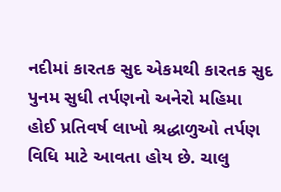નદીમાં કારતક સુદ એકમથી કારતક સુદ પુનમ સુધી તર્પણનો અનેરો મહિમા હોઈ પ્રતિવર્ષ લાખો શ્રદ્ધાળુઓ તર્પણ વિધિ માટે આવતા હોય છે. ચાલુ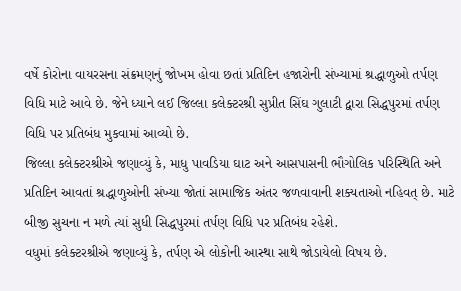વર્ષે કોરોના વાયરસના સંક્રમણનું જોખમ હોવા છતાં પ્રતિદિન હજારોની સંખ્યામાં શ્રદ્ધાળુઓ તર્પણ વિધિ માટે આવે છે. જેને ધ્યાને લઈ જિલ્લા કલેક્ટરશ્રી સુપ્રીત સિંઘ ગુલાટી દ્વારા સિદ્ધપુરમાં તર્પણ વિધિ પર પ્રતિબંધ મુકવામાં આવ્યો છે.
જિલ્લા કલેક્ટરશ્રીએ જણાવ્યું કે, માધુ પાવડિયા ઘાટ અને આસપાસની ભૌગોલિક પરિસ્થિતિ અને પ્રતિદિન આવતાં શ્રદ્ધાળુઓની સંખ્યા જોતાં સામાજિક અંતર જળવાવાની શક્યતાઓ નહિવત્ છે. માટે બીજી સુચના ન મળે ત્યાં સુધી સિદ્ધપુરમાં તર્પણ વિધિ પર પ્રતિબંધ રહેશે.
વધુમાં કલેક્ટરશ્રીએ જણાવ્યું કે, તર્પણ એ લોકોની આસ્થા સાથે જોડાયેલો વિષય છે.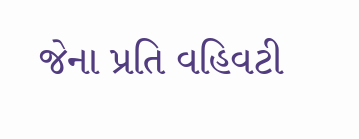જેના પ્રતિ વહિવટી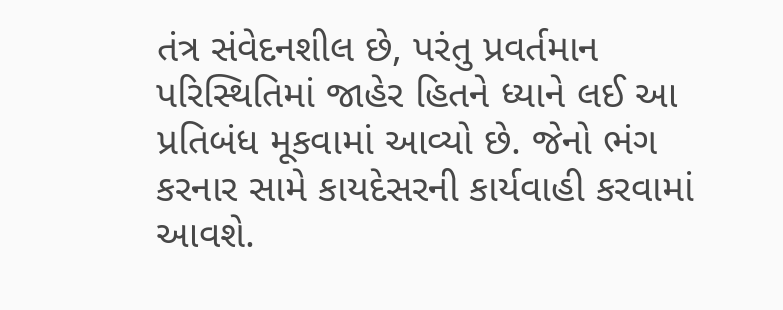તંત્ર સંવેદનશીલ છે, પરંતુ પ્રવર્તમાન પરિસ્થિતિમાં જાહેર હિતને ધ્યાને લઈ આ પ્રતિબંધ મૂકવામાં આવ્યો છે. જેનો ભંગ કરનાર સામે કાયદેસરની કાર્યવાહી કરવામાં આવશે.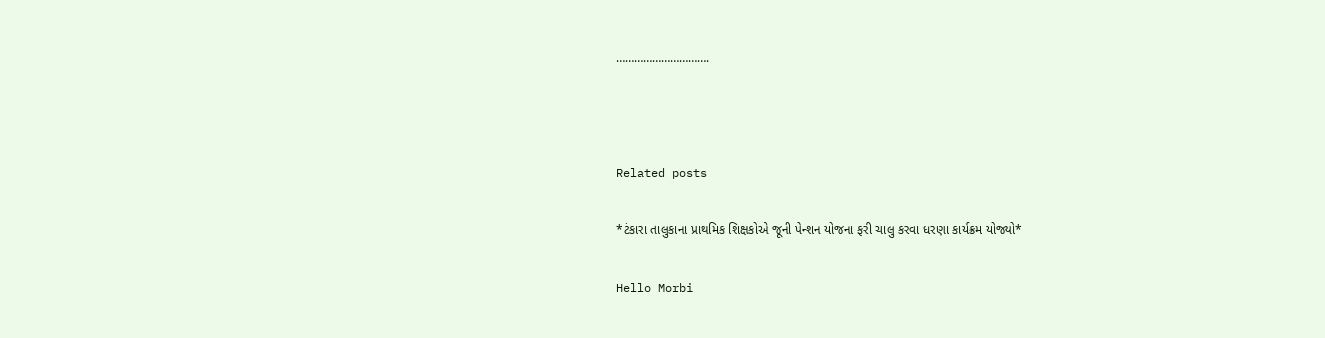………………………….



Related posts

*ટંકારા તાલુકાના પ્રાથમિક શિક્ષકોએ જૂની પેન્શન યોજના ફરી ચાલુ કરવા ધરણા કાર્યક્રમ યોજ્યો*

Hello Morbi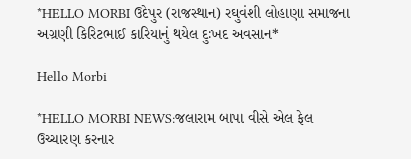*HELLO MORBI ઉદેપુર (રાજસ્થાન) રઘુવંશી લોહાણા સમાજના અગ્રણી કિરિટભાઈ કારિયાનું થયેલ દુઃખદ અવસાન*

Hello Morbi

*HELLO MORBI NEWS:જલારામ બાપા વીસે એલ ફેલ ઉચ્ચારણ કરનાર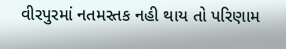વીરપુરમાં નતમસ્તક નહી થાય તો પરિણામ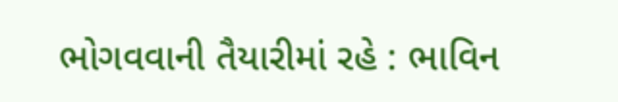ભોગવવાની તૈયારીમાં રહે : ભાવિન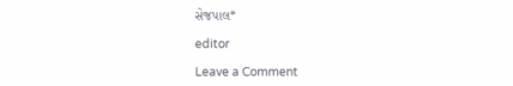સેજપાલ*

editor

Leave a Comment